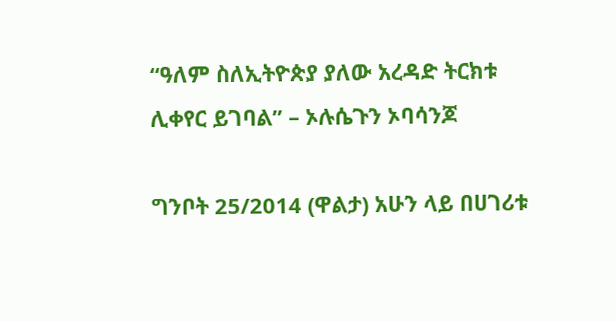“ዓለም ስለኢትዮጵያ ያለው አረዳድ ትርክቱ ሊቀየር ይገባል” – ኦሉሴጉን ኦባሳንጆ

ግንቦት 25/2014 (ዋልታ) አሁን ላይ በሀገሪቱ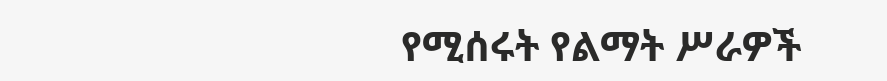የሚሰሩት የልማት ሥራዎች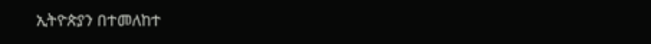ኢትዮጵያን በተመለከተ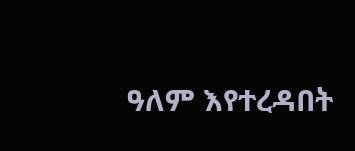ዓለም እየተረዳበት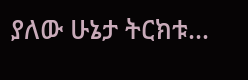ያለው ሁኔታ ትርክቱ…